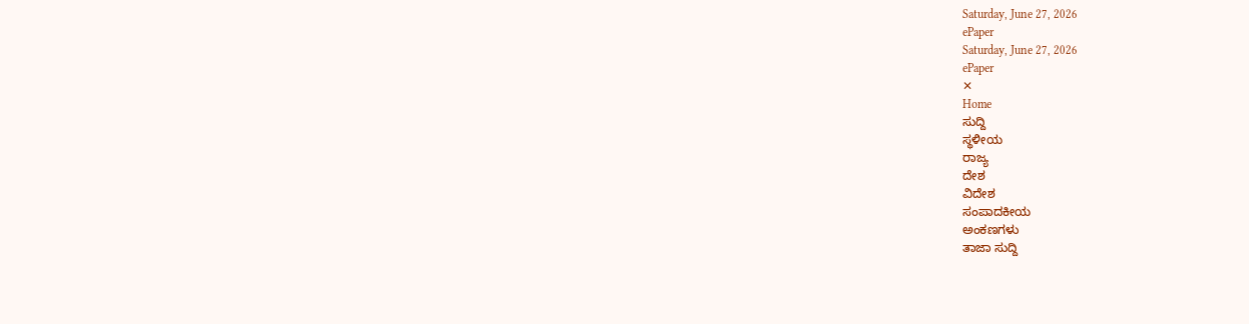Saturday, June 27, 2026
ePaper
Saturday, June 27, 2026
ePaper
✕
Home
ಸುದ್ದಿ
ಸ್ಥಳೀಯ
ರಾಜ್ಯ
ದೇಶ
ವಿದೇಶ
ಸಂಪಾದಕೀಯ
ಅಂಕಣಗಳು
ತಾಜಾ ಸುದ್ದಿ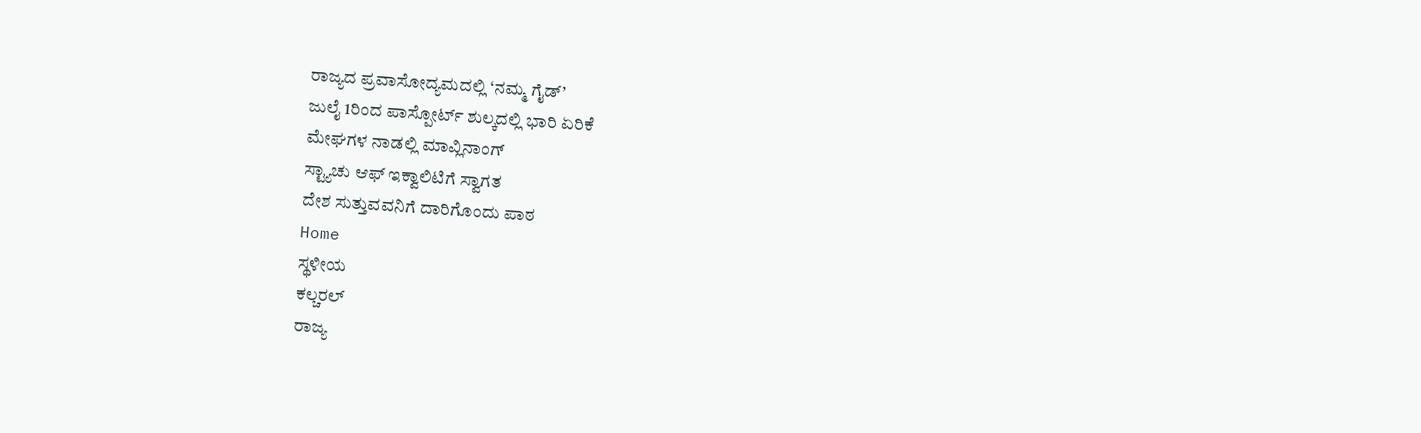ರಾಜ್ಯದ ಪ್ರವಾಸೋದ್ಯಮದಲ್ಲಿ ‘ನಮ್ಮ ಗೈಡ್’
ಜುಲೈ 1ರಿಂದ ಪಾಸ್ಪೋರ್ಟ್ ಶುಲ್ಕದಲ್ಲಿ ಭಾರಿ ಏರಿಕೆ
ಮೇಘಗಳ ನಾಡಲ್ಲಿ ಮಾವ್ಲಿನಾಂಗ್
ಸ್ಟ್ಯಾಚು ಆಫ್ ಇಕ್ವಾಲಿಟಿಗೆ ಸ್ವಾಗತ
ದೇಶ ಸುತ್ತುವವನಿಗೆ ದಾರಿಗೊಂದು ಪಾಠ
Home
ಸ್ಥಳೀಯ
ಕಲ್ಚರಲ್
ರಾಜ್ಯ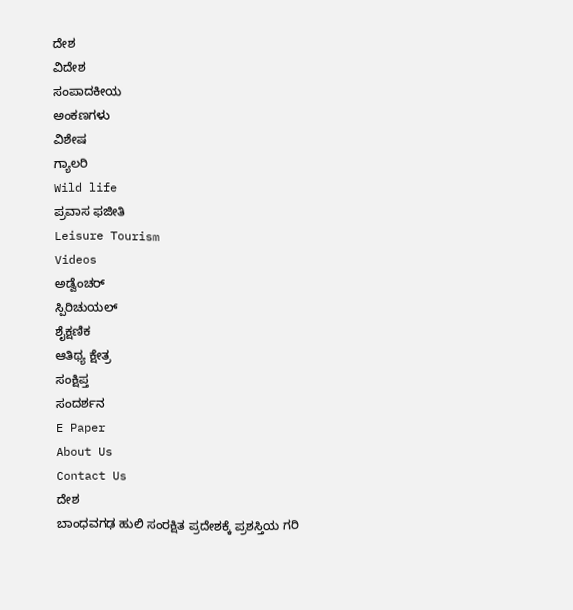ದೇಶ
ವಿದೇಶ
ಸಂಪಾದಕೀಯ
ಅಂಕಣಗಳು
ವಿಶೇಷ
ಗ್ಯಾಲರಿ
Wild life
ಪ್ರವಾಸ ಫಜೀತಿ
Leisure Tourism
Videos
ಅಡ್ವೆಂಚರ್
ಸ್ಪಿರಿಚುಯಲ್
ಶೈಕ್ಷಣಿಕ
ಆತಿಥ್ಯ ಕ್ಷೇತ್ರ
ಸಂಕ್ಷಿಪ್ತ
ಸಂದರ್ಶನ
E Paper
About Us
Contact Us
ದೇಶ
ಬಾಂಧವಗಢ ಹುಲಿ ಸಂರಕ್ಷಿತ ಪ್ರದೇಶಕ್ಕೆ ಪ್ರಶಸ್ತಿಯ ಗರಿ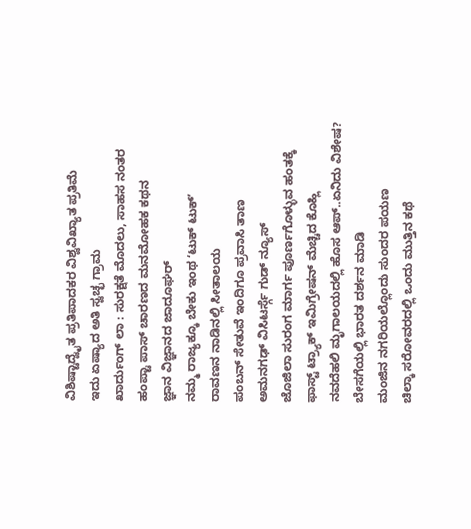ವಿಶಿಷ್ಟಾದ್ವೈತ ಪ್ರತಿಪಾದಕರ ವಿಶ್ವವಿಖ್ಯಾತ ಪ್ರತಿಮೆ
ಇದು ಏಷ್ಯಾದ ಅತಿ ಸ್ವಚ್ಛ ಗ್ರಾಮ
ಖಾರ್ದುಂಗ್ ಲಾ : ಸುರಕ್ಷತೆ ಮೊದಲು, ಸಾಹಸ ನಂತರ
ಹಂಪ್ಟಾ ಪಾಸ್ ಚಾರಣದ ಮನಮೋಹಕ ಕಥನ
ಜ್ಞಾನ ವಿಜ್ಞಾನದ ಜಾದೂಘರ್
ನಮ್ಮ ರಾಜ್ಯಕ್ಕೂ ಬೇಕು ಇಂಥ ʻಟುಕ್ ಟುಕ್ʼ
ರಾವಣನ ನಾಡಿನಲ್ಲಿ ಸೀತಾಲಯ
ಪಂಬನ್ ಸೇತುವೆ ಇಂದಿಗೂ ಪ್ರವಾಸಿ ತಾಣ
ಅಮನಗಢ್ ವಿಸಿಟರ್ಸ್ಗೆ ಗುಡ್ ನ್ಯೂಸ್
ಜೊಜಿಲಾ ಸುರಂಗ ಮಾರ್ಗ ಪೂರ್ಣಗೊಳ್ಳುವ ಹಂತಕ್ಕೆ
ಫಾಸ್ಟ್ ಟ್ರ್ಯಾಕ್ ಇಮಿಗ್ರೇಷನ್ ಮೆಚ್ಚಿದ ಕೊಹ್ಲಿ
ನವದೆಹಲಿ ಮೃಗಾಲಯದಲ್ಲಿ ಹೊಸ ಆಪ್..ಏನಿದು ವಿಶೇಷ?
ಬೇಸಗೆಯಲ್ಲಿ ಭಾರತ ದರ್ಶನ ಮಾಡಿ
ಮಂಜಿನ ನಗರಿಯಲ್ಲೊಂದು ಸುಂದರ ಪಯಣ
ಚಿಲ್ಕಾ ಸರೋವರದಲ್ಲಿ ಒಂದು ಮುತ್ತಿನ ಕಥೆ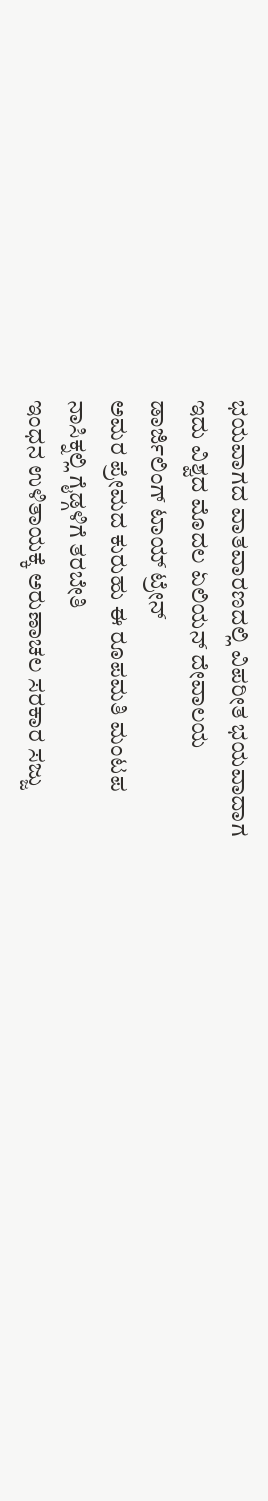ಭಯವಾಗದ ವಾತವಾರಣದಲ್ಲಿ ವಿಪರೀತ ಭಯವಾದಾಗ
ಇದು ವಿಶ್ವದ ಮೊದಲ ಏಲಿಯನ್ ದೇವಾಲಯ
ಡಾರ್ಜಿಲಿಂಗ್ ಟಾಯ್ ಟ್ರೇನ್
ಅಮರ ಪ್ರೇಮದ ಕುರುಹು ಈ ರೂಪಮತಿ ಮಂಟಪ
ನಾಸಿಕ್ನಲ್ಲಿ ಗೈಡ್ಗಳಿಗೆ ತರಬೇತಿ
ಇಂಧನ ಉಳಿತಾಯಕ್ಕೆ ಅರುಣಾಚಲ ಸರಕಾರ ಸಜ್ಜು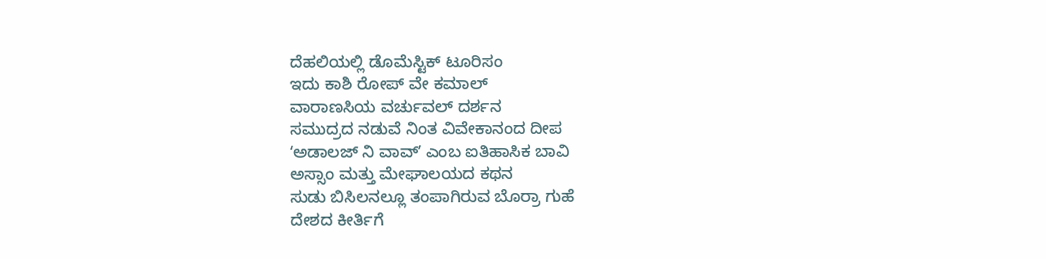ದೆಹಲಿಯಲ್ಲಿ ಡೊಮೆಸ್ಟಿಕ್ ಟೂರಿಸಂ
ಇದು ಕಾಶಿ ರೋಪ್ ವೇ ಕಮಾಲ್
ವಾರಾಣಸಿಯ ವರ್ಚುವಲ್ ದರ್ಶನ
ಸಮುದ್ರದ ನಡುವೆ ನಿಂತ ವಿವೇಕಾನಂದ ದೀಪ
ʻಅಡಾಲಜ್ ನಿ ವಾವ್ʼ ಎಂಬ ಐತಿಹಾಸಿಕ ಬಾವಿ
ಅಸ್ಸಾಂ ಮತ್ತು ಮೇಘಾಲಯದ ಕಥನ
ಸುಡು ಬಿಸಿಲನಲ್ಲೂ ತಂಪಾಗಿರುವ ಬೊರ್ರಾ ಗುಹೆ
ದೇಶದ ಕೀರ್ತಿಗೆ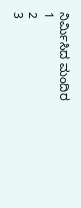ನಿರ್ಮಿಸಿದ ಮಂದಿರ
1
2
3